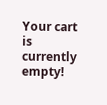Your cart is currently empty!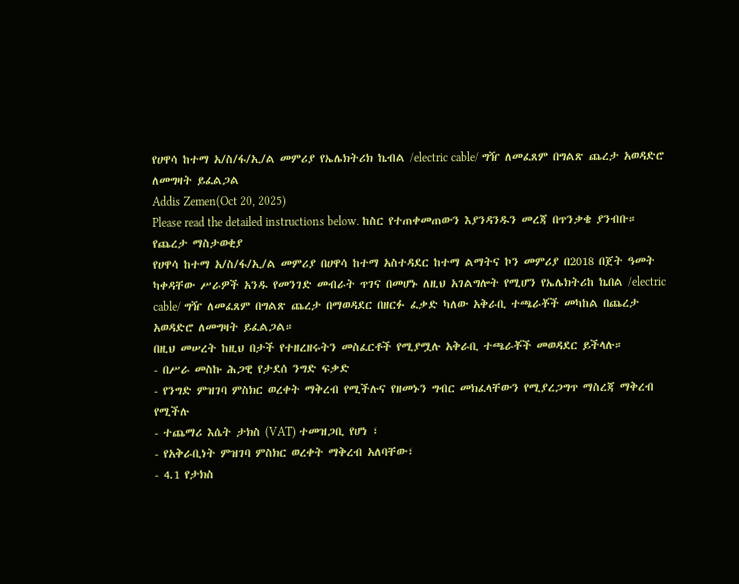የሀዋሳ ከተማ አ/ስ/ፋ/ኢ/ል መምሪያ የኤሌክትሪክ ኬብል /electric cable/ ግዥ ለመፈጸም በግልጽ ጨረታ አወዳድሮ ለመግዛት ይፈልጋል
Addis Zemen(Oct 20, 2025)
Please read the detailed instructions below. ከስር የተጠቀመጠውን እያንዳንዱን መረጃ በጥንቃቄ ያንብቡ።
የጨረታ ማስታወቂያ
የሀዋሳ ከተማ አ/ስ/ፋ/ኢ/ል መምሪያ በሀዋሳ ከተማ አስተዳደር ከተማ ልማትና ኮን መምሪያ በ2018 በጀት ዓመት ካቀዳቸው ሥራዎች አንዱ የመንገድ መብራት ጥገና በመሆኑ ለዚህ አገልግሎት የሚሆን የኤሌክትሪከ ኬበል /electric cable/ ግዥ ለመፈጸም በግልጽ ጨረታ በማወዳደር በዘርፉ ፈቃድ ካለው አቅራቢ ተጫራቾች መካከል በጨረታ አወዳድሮ ለመግዛት ይፈልጋል።
በዚህ መሠረት ከዚህ በታች የተዘረዘሩትን መስፈርቶች የሚያሟሉ አቅራቢ ተጫራቾች መወዳደር ይችላሉ።
- በሥራ መስኩ ሕጋዊ የታደሰ ንግድ ፍቃድ
- የንግድ ምዝገባ ምስክር ወረቀት ማቅረብ የሚችሉና የዘመኑን ግብር መክፈላቸውን የሚያረጋግጥ ማስረጃ ማቅረብ የሚችሉ
- ተጨማሪ እሴት ታክስ (VAT) ተመዝጋቢ የሆነ ፣
- የአቅራቢነት ምዝገባ ምስክር ወረቀት ማቅረብ አለባቸው፣
- 4.1 የታክስ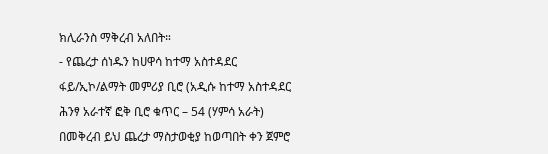ክሊራንስ ማቅረብ አለበት።
- የጨረታ ሰነዱን ከሀዋሳ ከተማ አስተዳደር ፋይ/ኢኮ/ልማት መምሪያ ቢሮ (አዲሱ ከተማ አስተዳደር ሕንፃ አራተኛ ፎቅ ቢሮ ቁጥር – 54 (ሃምሳ አራት) በመቅረብ ይህ ጨረታ ማስታወቂያ ከወጣበት ቀን ጀምሮ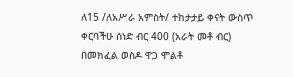ለ15 /ለአሥራ አምስት/ ተከታታይ ቀናት ውስጥ ቀርባችሁ ሰነድ ብር 400 (አራት መቶ ብር) በመክፈል ወስዶ ዋጋ ሞልቶ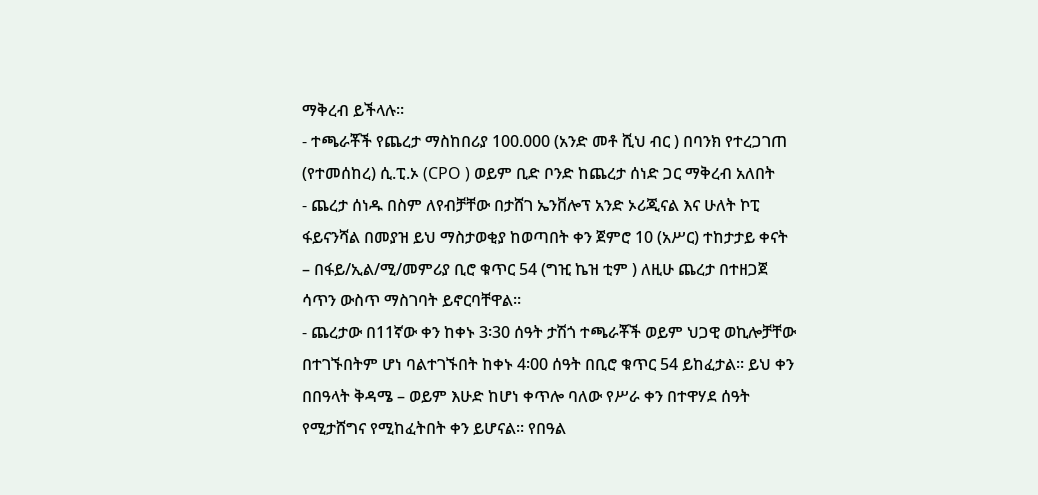ማቅረብ ይችላሉ።
- ተጫራቾች የጨረታ ማስከበሪያ 100.000 (አንድ መቶ ሺህ ብር ) በባንክ የተረጋገጠ (የተመሰከረ) ሲ.ፒ.ኦ (CPO ) ወይም ቢድ ቦንድ ከጨረታ ሰነድ ጋር ማቅረብ አለበት
- ጨረታ ሰነዱ በስም ለየብቻቸው በታሸገ ኤንቨሎፕ አንድ ኦሪጂናል እና ሁለት ኮፒ ፋይናንሻል በመያዝ ይህ ማስታወቂያ ከወጣበት ቀን ጀምሮ 10 (አሥር) ተከታታይ ቀናት – በፋይ/ኢል/ሚ/መምሪያ ቢሮ ቁጥር 54 (ግዢ ኬዝ ቲም ) ለዚሁ ጨረታ በተዘጋጀ ሳጥን ውስጥ ማስገባት ይኖርባቸዋል።
- ጨረታው በ11ኛው ቀን ከቀኑ 3፡30 ሰዓት ታሽጎ ተጫራቾች ወይም ህጋዊ ወኪሎቻቸው በተገኙበትም ሆነ ባልተገኙበት ከቀኑ 4፡00 ሰዓት በቢሮ ቁጥር 54 ይከፈታል፡፡ ይህ ቀን በበዓላት ቅዳሜ – ወይም እሁድ ከሆነ ቀጥሎ ባለው የሥራ ቀን በተዋሃደ ሰዓት የሚታሸግና የሚከፈትበት ቀን ይሆናል፡፡ የበዓል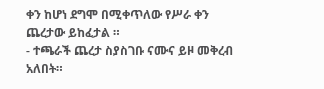ቀን ከሆነ ደግሞ በሚቀጥለው የሥራ ቀን ጨረታው ይከፈታል ።
- ተጫራች ጨረታ ስያስገቡ ናሙና ይዞ መቅረብ አለበት።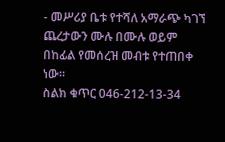- መሥሪያ ቤቱ የተሻለ አማራጭ ካገኘ ጨረታውን ሙሉ በሙሉ ወይም በከፊል የመሰረዝ መብቱ የተጠበቀ ነው።
ስልክ ቁጥር 046-212-13-34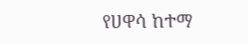የሀዋሳ ከተማ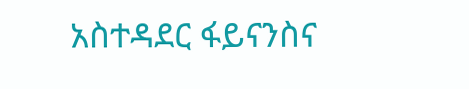አስተዳደር ፋይናንስና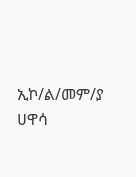ኢኮ/ል/መም/ያ
ሀዋሳ